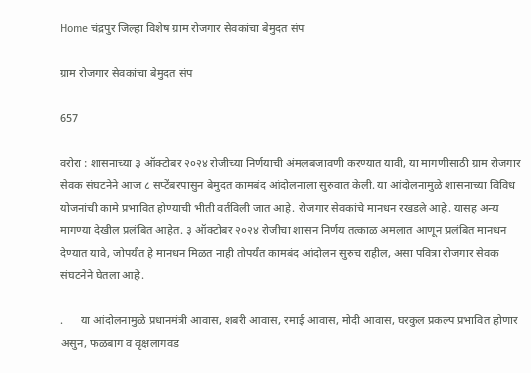Home चंद्रपुर जिल्हा विशेष ग्राम रोजगार सेवकांचा बेमुदत संप

ग्राम रोजगार सेवकांचा बेमुदत संप

657

वरोरा : शासनाच्या ३ ऑक्टोबर २०२४ रोजीच्या निर्णयाची अंमलबजावणी करण्यात यावी, या मागणीसाठी ग्राम रोजगार सेवक संघटनेने आज ८ सप्टेंबरपासुन बेमुदत कामबंद आंदोलनाला सुरुवात केली. या आंदोलनामुळे शासनाच्या विविध योजनांची कामे प्रभावित होण्याची भीती वर्तविली जात आहे. रोजगार सेवकांचे मानधन रखडले आहे. यासह अन्य मागण्या देखील प्रलंबित आहेत. ३ ऑक्टोबर २०२४ रोजीचा शासन निर्णय तत्काळ अमलात आणून प्रलंबित मानधन देण्यात यावे, जोपर्यंत हे मानधन मिळत नाही तोपर्यंत कामबंद आंदोलन सुरुच राहील, असा पवित्रा रोजगार सेवक संघटनेने घेतला आहे.

.      या आंदोलनामुळे प्रधानमंत्री आवास, शबरी आवास, रमाई आवास, मोदी आवास, घरकुल प्रकल्प प्रभावित होणार असुन, फळबाग व वृक्षलागवड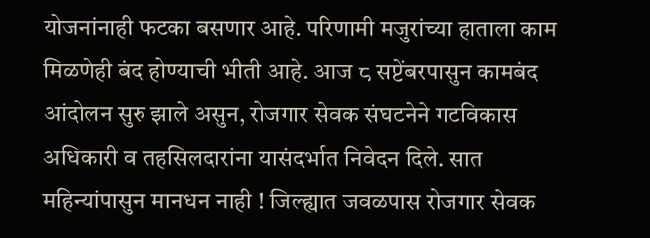योजनांनाही फटका बसणार आहे. परिणामी मजुरांच्या हाताला काम मिळणेही बंद होण्याची भीती आहे. आज ८ सप्टेंबरपासुन कामबंद आंदोलन सुरु झाले असुन, रोजगार सेवक संघटनेने गटविकास अधिकारी व तहसिलदारांना यासंदर्भात निवेदन दिले. सात महिन्यांपासुन मानधन नाही ! जिल्ह्यात जवळपास रोजगार सेवक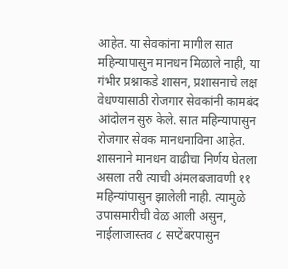आहेत. या सेवकांना मागील सात महिन्यापासुन मानधन मिळाले नाही, या गंभीर प्रश्नाकडे शासन, प्रशासनाचे लक्ष वेधण्यासाठी रोजगार सेवकांनी कामबंद आंदोलन सुरु केले. सात महिन्यापासुन रोजगार सेवक मानधनाविना आहेत. शासनाने मानधन वाढीचा निर्णय घेतला असला तरी त्याची अंमलबजावणी ११ महिन्यांपासुन झालेली नाही. त्यामुळे उपासमारीची वेळ आली असुन, नाईलाजास्तव ८ सप्टेंबरपासुन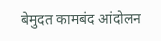बेमुदत कामबंद आंदोलन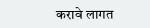करावे लागत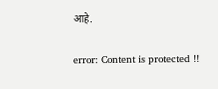आहे.

error: Content is protected !!